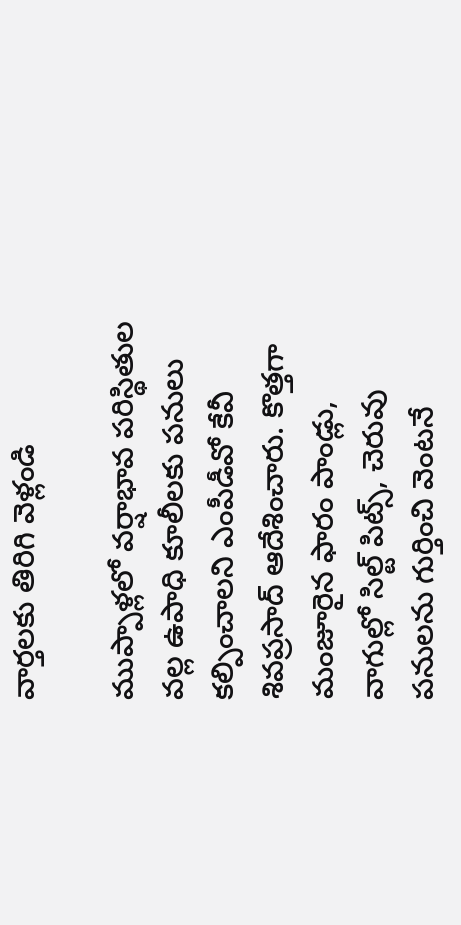వార్తలకు తిరిగి వెళ్లండి

ముప్పాళ్లలో వర్షాభావ పరిస్థితుల వల్ల ఉపాధి కూలీలకు పనులు కల్పించాలని ఎంపీడీవో కేవీ శివప్రసాద్ ఆదేశించారు. కొత్తగా మంజూరైన ఫారం పాండ్లు, వాగుల్లో సిల్ట్ పిట్స్, చెరువు పనులను గుర్తించి వెంటనే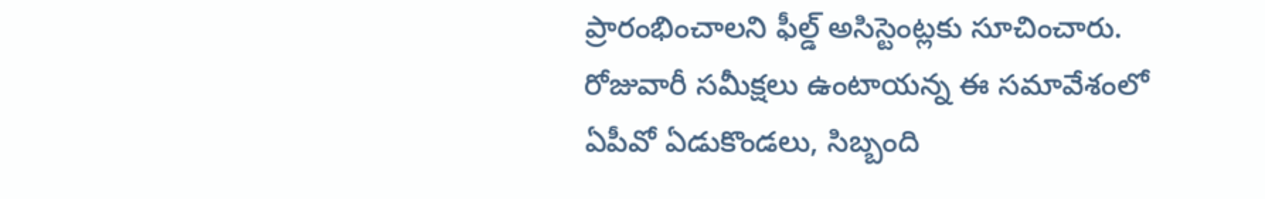ప్రారంభించాలని ఫీల్డ్ అసిస్టెంట్లకు సూచించారు.
రోజువారీ సమీక్షలు ఉంటాయన్న ఈ సమావేశంలో ఏపీవో ఏడుకొండలు, సిబ్బంది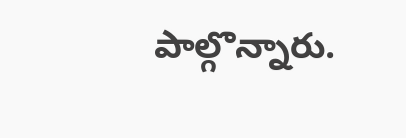పాల్గొన్నారు.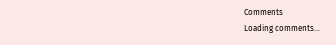Comments
Loading comments...